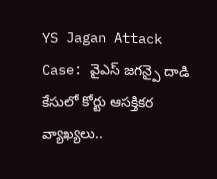YS Jagan Attack Case: వైఎస్ జగన్పై దాడి కేసులో కోర్టు ఆసక్తికర వ్యాఖ్యలు..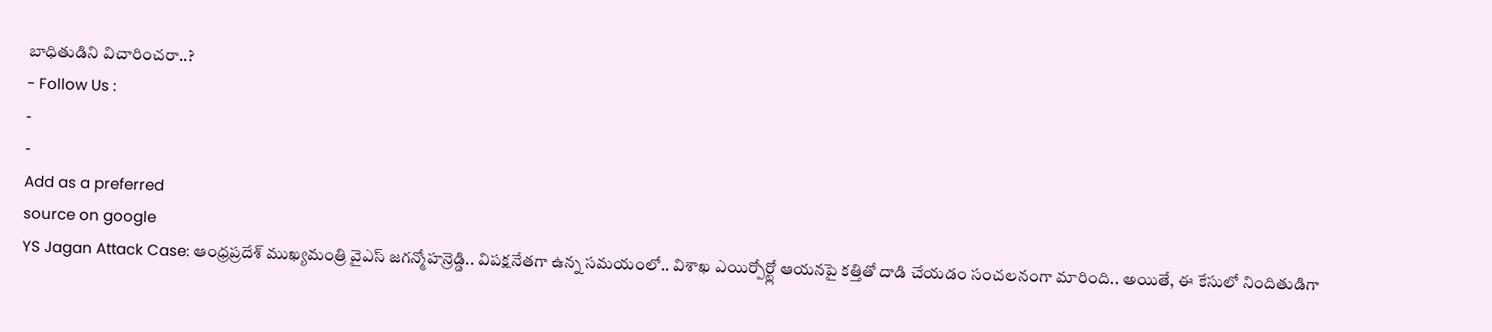బాధితుడిని విచారించరా..?
- Follow Us :
-
-
Add as a preferred
source on google
YS Jagan Attack Case: ఆంధ్రప్రదేశ్ ముఖ్యమంత్రి వైఎస్ జగన్మోహన్రెడ్డి.. విపక్షనేతగా ఉన్న సమయంలో.. విశాఖ ఎయిర్పోర్ట్లో ఆయనపై కత్తితో దాడి చేయడం సంచలనంగా మారింది.. అయితే, ఈ కేసులో నిందితుడిగా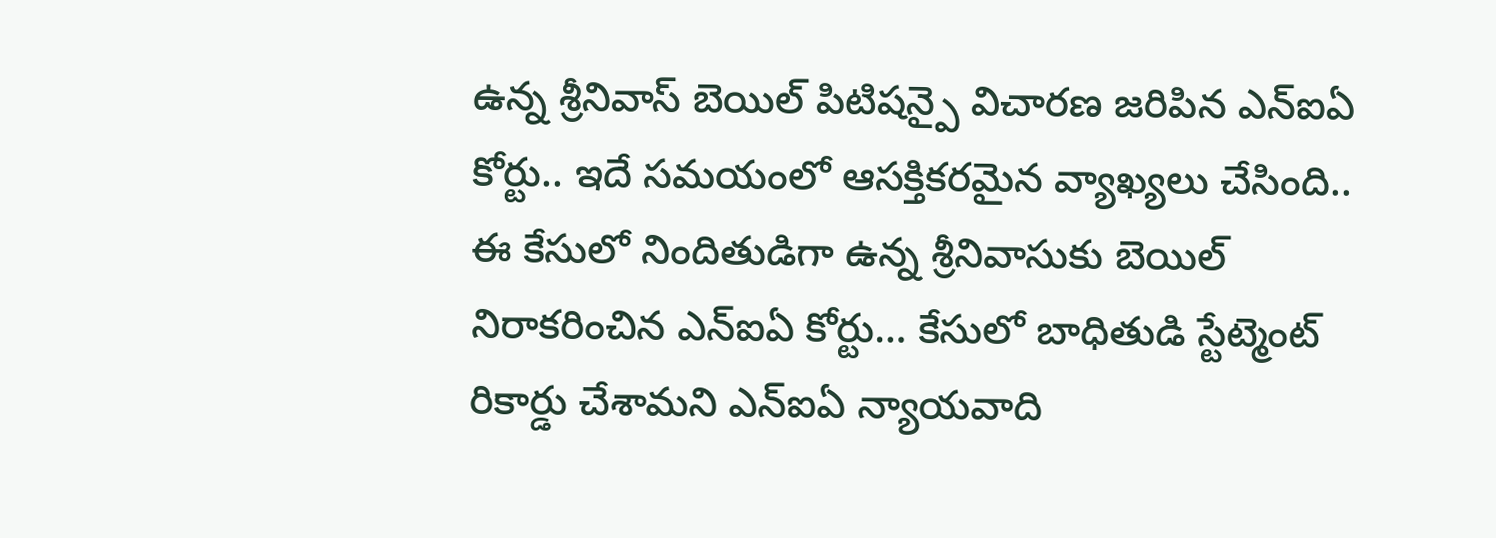ఉన్న శ్రీనివాస్ బెయిల్ పిటిషన్పై విచారణ జరిపిన ఎన్ఐఏ కోర్టు.. ఇదే సమయంలో ఆసక్తికరమైన వ్యాఖ్యలు చేసింది.. ఈ కేసులో నిందితుడిగా ఉన్న శ్రీనివాసుకు బెయిల్ నిరాకరించిన ఎన్ఐఏ కోర్టు… కేసులో బాధితుడి స్టేట్మెంట్ రికార్డు చేశామని ఎన్ఐఏ న్యాయవాది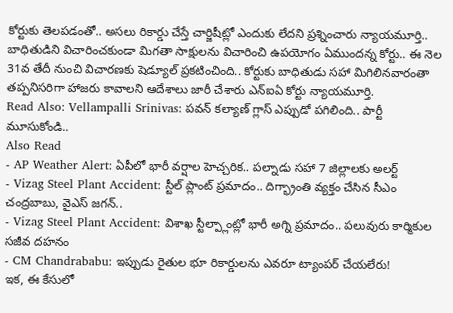కోర్టుకు తెలపడంతో.. అసలు రికార్డు చేస్తే చార్జిషీట్లో ఎందుకు లేదని ప్రశ్నించారు న్యాయమూర్తి.. బాధితుడిని విచారించకుండా మిగతా సాక్షులను విచారించి ఉపయోగం ఏముందన్న కోర్టు.. ఈ నెల 31వ తేదీ నుంచి విచారణకు షెడ్యూల్ ప్రకటించింది.. కోర్టుకు బాధితుడు సహా మిగిలినవారంతా తప్పనిసరిగా హాజరు కావాలని ఆదేశాలు జారీ చేశారు ఎన్ఐఏ కోర్టు న్యాయమూర్తి.
Read Also: Vellampalli Srinivas: పవన్ కల్యాణ్ గ్లాస్ ఎప్పుడో పగిలింది.. పార్టీ మూసుకోండి..
Also Read
- AP Weather Alert: ఏపీలో భారీ వర్షాల హెచ్చరిక.. పల్నాడు సహా 7 జిల్లాలకు అలర్ట్
- Vizag Steel Plant Accident: స్టీల్ ప్లాంట్ ప్రమాదం.. దిగ్భ్రాంతి వ్యక్తం చేసిన సీఎం చంద్రబాబు, వైఎస్ జగన్..
- Vizag Steel Plant Accident: విశాఖ స్టీల్ప్లాంట్లో భారీ అగ్ని ప్రమాదం.. పలువురు కార్మికుల సజీవ దహనం
- CM Chandrababu: ఇప్పుడు రైతుల భూ రికార్డులను ఎవరూ ట్యాంపర్ చేయలేరు!
ఇక, ఈ కేసులో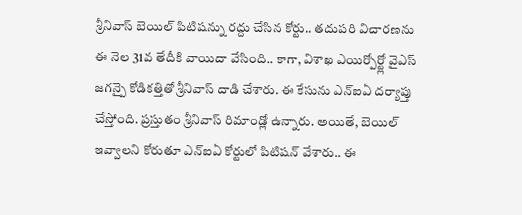శ్రీనివాస్ బెయిల్ పిటిషన్ను రద్దు చేసిన కోర్టు.. తదుపరి విచారణను ఈ నెల 31వ తేదీకి వాయిదా వేసింది.. కాగా, విశాఖ ఎయిర్పోర్ట్లో వైఎస్ జగన్పై కోడికత్తితో శ్రీనివాస్ దాడి చేశారు. ఈ కేసును ఎన్ఐఏ దర్యాప్తు చేస్తోంది. ప్రస్తుతం శ్రీనివాస్ రిమాండ్లో ఉన్నారు. అయితే, బెయిల్ ఇవ్వాలని కోరుతూ ఎన్ఐఏ కోర్టులో పిటిషన్ వేశారు.. ఈ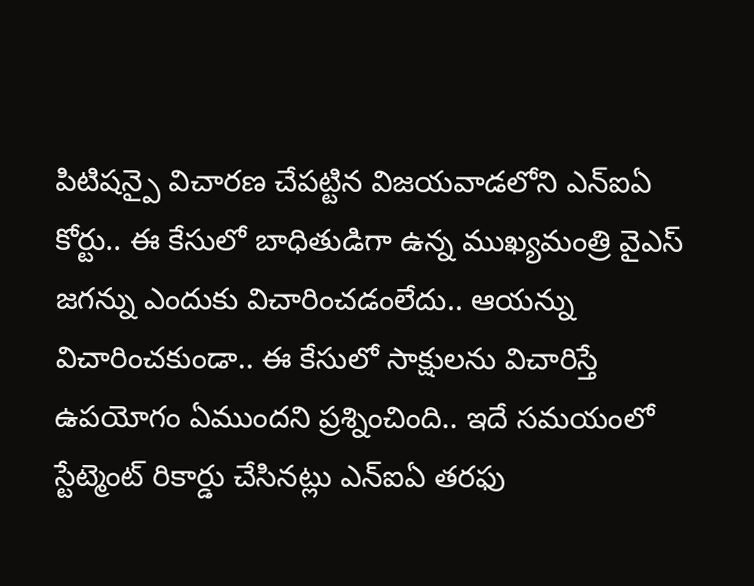పిటిషన్పై విచారణ చేపట్టిన విజయవాడలోని ఎన్ఐఏ కోర్టు.. ఈ కేసులో బాధితుడిగా ఉన్న ముఖ్యమంత్రి వైఎస్ జగన్ను ఎందుకు విచారించడంలేదు.. ఆయన్ను విచారించకుండా.. ఈ కేసులో సాక్షులను విచారిస్తే ఉపయోగం ఏముందని ప్రశ్నించింది.. ఇదే సమయంలో స్టేట్మెంట్ రికార్డు చేసినట్లు ఎన్ఐఏ తరఫు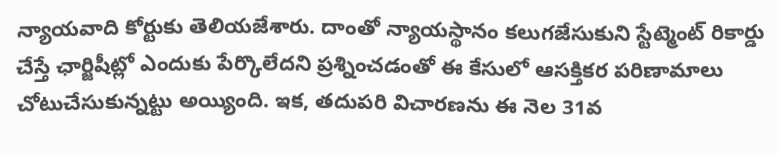న్యాయవాది కోర్టుకు తెలియజేశారు. దాంతో న్యాయస్థానం కలుగజేసుకుని స్టేట్మెంట్ రికార్డు చేస్తే ఛార్జిషీట్లో ఎందుకు పేర్కొలేదని ప్రశ్నించడంతో ఈ కేసులో ఆసక్తికర పరిణామాలు చోటుచేసుకున్నట్టు అయ్యింది. ఇక, తదుపరి విచారణను ఈ నెల 31వ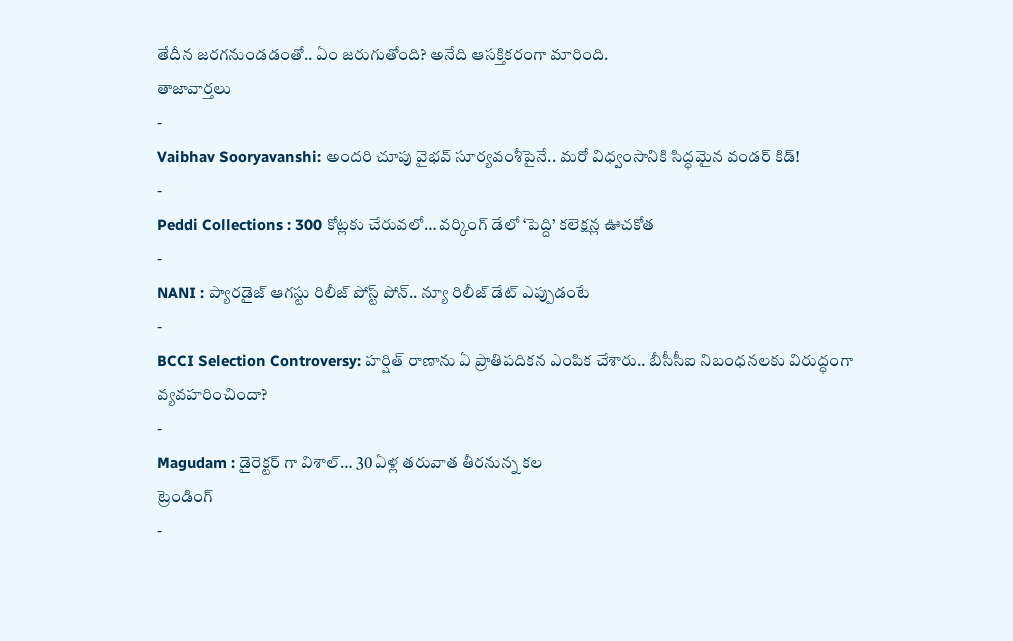తేదీన జరగనుండడంతో.. ఏం జరుగుతోంది? అనేది ఆసక్తికరంగా మారింది.
తాజావార్తలు
-
Vaibhav Sooryavanshi: అందరి చూపు వైభవ్ సూర్యవంశీపైనే.. మరో విధ్వంసానికి సిద్ధమైన వండర్ కిడ్!
-
Peddi Collections : 300 కోట్లకు చేరువలో… వర్కింగ్ డేలో ‘పెద్ది’ కలెక్షన్ల ఊచకోత
-
NANI : ప్యారడైజ్ ఆగస్టు రిలీజ్ పోస్ట్ పోన్.. న్యూ రిలీజ్ డేట్ ఎప్పుడంటే
-
BCCI Selection Controversy: హర్షిత్ రాణాను ఏ ప్రాతిపదికన ఎంపిక చేశారు.. బీసీసీఐ నిబంధనలకు విరుద్ధంగా వ్యవహరించిందా?
-
Magudam : డైరెక్టర్ గా విశాల్… 30 ఏళ్ల తరువాత తీరనున్న కల
ట్రెండింగ్
-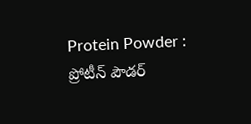Protein Powder : ప్రోటీన్ పౌడర్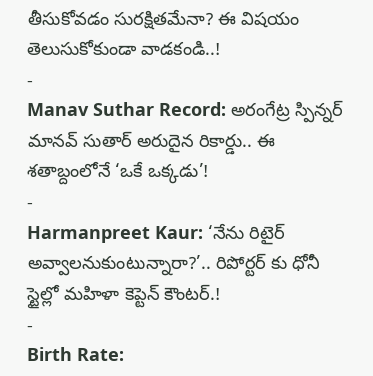తీసుకోవడం సురక్షితమేనా? ఈ విషయం తెలుసుకోకుండా వాడకండి..!
-
Manav Suthar Record: అరంగేట్ర స్పిన్నర్ మానవ్ సుతార్ అరుదైన రికార్డు.. ఈ శతాబ్దంలోనే ‘ఒకే ఒక్కడు’!
-
Harmanpreet Kaur: ‘నేను రిటైర్ అవ్వాలనుకుంటున్నారా?’.. రిపోర్టర్ కు ధోనీ స్టైల్లో మహిళా కెప్టెన్ కౌంటర్.!
-
Birth Rate: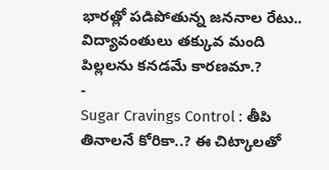భారత్లో పడిపోతున్న జననాల రేటు.. విద్యావంతులు తక్కువ మంది పిల్లలను కనడమే కారణమా.?
-
Sugar Cravings Control : తీపి తినాలనే కోరికా..? ఈ చిట్కాలతో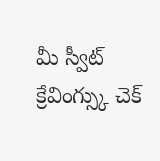మీ స్వీట్ క్రేవింగ్స్కు చెక్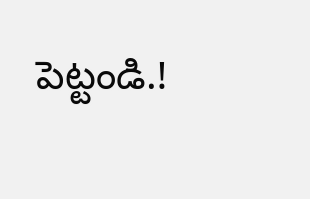పెట్టండి.!